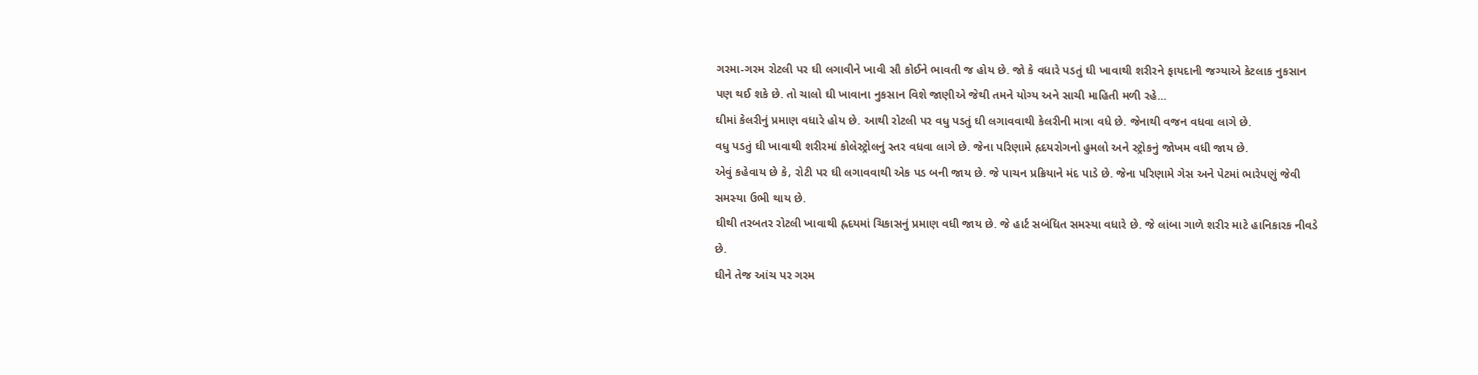ગરમા-ગરમ રોટલી પર ઘી લગાવીને ખાવી સૌ કોઈને ભાવતી જ હોય છે. જો કે વધારે પડતું ઘી ખાવાથી શરીરને ફાયદાની જગ્યાએ કેટલાક નુકસાન પણ થઈ શકે છે. તો ચાલો ઘી ખાવાના નુકસાન વિશે જાણીએ જેથી તમને યોગ્ય અને સાચી માહિતી મળી રહે...
ઘીમાં કેલરીનું પ્રમાણ વધારે હોય છે. આથી રોટલી પર વધુ પડતું ઘી લગાવવાથી કેલરીની માત્રા વધે છે. જેનાથી વજન વધવા લાગે છે.
વધુ પડતું ઘી ખાવાથી શરીરમાં કોલેસ્ટ્રોલનું સ્તર વધવા લાગે છે. જેના પરિણામે હૃદયરોગનો હુમલો અને સ્ટ્રોકનું જોખમ વધી જાય છે.
એવું કહેવાય છે કે, રોટી પર ઘી લગાવવાથી એક પડ બની જાય છે. જે પાચન પ્રક્રિયાને મંદ પાડે છે. જેના પરિણામે ગેસ અને પેટમાં ભારેપણું જેવી સમસ્યા ઉભી થાય છે.
ઘીથી તરબતર રોટલી ખાવાથી હ્રદયમાં ચિકાસનું પ્રમાણ વધી જાય છે. જે હાર્ટ સબંધિત સમસ્યા વધારે છે. જે લાંબા ગાળે શરીર માટે હાનિકારક નીવડે છે.
ઘીને તેજ આંચ પર ગરમ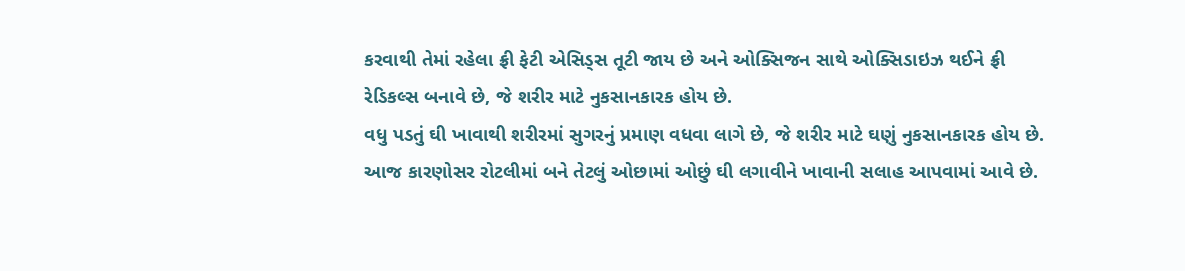કરવાથી તેમાં રહેલા ફ્રી ફેટી એસિડ્સ તૂટી જાય છે અને ઓક્સિજન સાથે ઓક્સિડાઇઝ થઈને ફ્રી રેડિકલ્સ બનાવે છે, જે શરીર માટે નુકસાનકારક હોય છે.
વધુ પડતું ઘી ખાવાથી શરીરમાં સુગરનું પ્રમાણ વધવા લાગે છે, જે શરીર માટે ઘણું નુકસાનકારક હોય છે. આજ કારણોસર રોટલીમાં બને તેટલું ઓછામાં ઓછું ઘી લગાવીને ખાવાની સલાહ આપવામાં આવે છે.